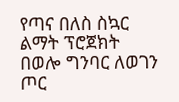የጣና በለስ ስኳር ልማት ፕሮጀክት በወሎ ግንባር ለወገን ጦር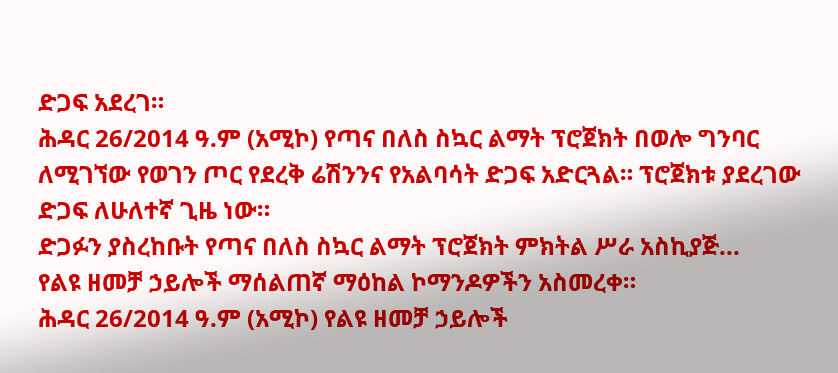ድጋፍ አደረገ።
ሕዳር 26/2014 ዓ.ም (አሚኮ) የጣና በለስ ስኳር ልማት ፕሮጀክት በወሎ ግንባር ለሚገኘው የወገን ጦር የደረቅ ሬሽንንና የአልባሳት ድጋፍ አድርጓል። ፕሮጀክቱ ያደረገው ድጋፍ ለሁለተኛ ጊዜ ነው።
ድጋፉን ያስረከቡት የጣና በለስ ስኳር ልማት ፕሮጀክት ምክትል ሥራ አስኪያጅ...
የልዩ ዘመቻ ኃይሎች ማሰልጠኛ ማዕከል ኮማንዶዎችን አስመረቀ።
ሕዳር 26/2014 ዓ.ም (አሚኮ) የልዩ ዘመቻ ኃይሎች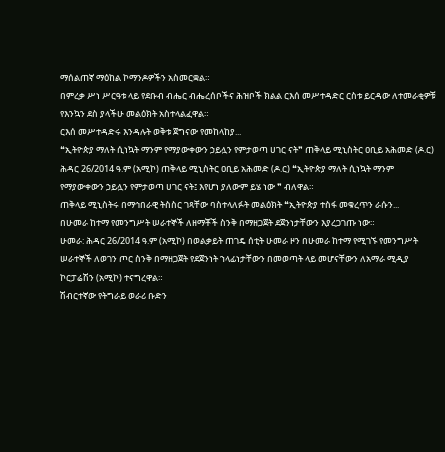ማሰልጠኛ ማዕከል ኮማንዶዎችን አስመርቋል።
በምረቃ ሥነ ሥርዓቱ ላይ የደቡብ ብሔር ብሔረሰቦችና ሕዝቦች ክልል ርእሰ መሥተዳድር ርስቱ ይርዳው ለተመራቂዎቹ የእንኳን ደስ ያላችሁ መልዕክት አስተላልፈዋል።
ርእሰ መሥተዳድሩ እንዳሉት ወቅቱ ጀግናው የመከላከያ...
❝ኢትዮጵያ ማለት ሲነኳት ማንም የማያውቀውን ኃይሏን የምታወጣ ሀገር ናት❞ ጠቅላይ ሚኒስትር ዐቢይ አሕመድ (ዶ.ር)
ሕዳር 26/2014 ዓ.ም (አሚኮ) ጠቅላይ ሚኒስትር ዐቢይ አሕመድ (ዶ.ር) ❝ኢትዮጵያ ማለት ሲነኳት ማንም የማያውቀውን ኃይሏን የምታወጣ ሀገር ናት፤ እየሆነ ያለውም ይሄ ነው ❞ ብለዋል።
ጠቅላይ ሚኒስትሩ በማኅበራዊ ትስስር ገጻቸው ባስተላለፉት መልዕክት ❝ኢትዮጵያ ተስፋ መቁረጥን ራሱን...
በሁመራ ከተማ የመንግሥት ሠራተኞች ለዘማቾች ስንቅ በማዘጋጀት ደጀንነታቸውን እያረጋገጡ ነው።
ሁመራ: ሕዳር 26/2014 ዓ.ም (አሚኮ) በወልቃይት ጠገዴ ሰቲት ሁመራ ዞን በሁመራ ከተማ የሚገኙ የመንግሥት ሠራተኞች ለወገን ጦር ስንቅ በማዘጋጀት የደጀንነት ኀላፊነታቸውን በመወጣት ላይ መሆናቸውን ለአማራ ሚዲያ ኮርፓሬሽን (አሚኮ) ተናግረዋል።
ሽብርተኛው የትግራይ ወራሪ ቡድን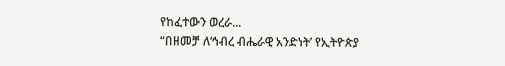የከፈተውን ወረራ...
“በዘመቻ ለ‘ኅብረ ብሔራዊ አንድነት’ የኢትዮጵያ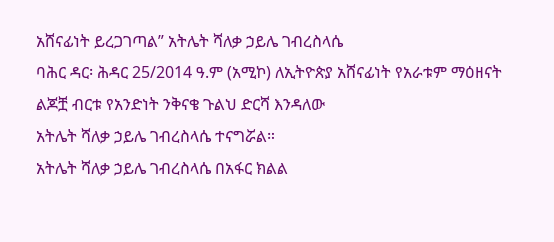አሸናፊነት ይረጋገጣል” አትሌት ሻለቃ ኃይሌ ገብረስላሴ
ባሕር ዳር፡ ሕዳር 25/2014 ዓ.ም (አሚኮ) ለኢትዮጵያ አሸናፊነት የአራቱም ማዕዘናት ልጆቿ ብርቱ የአንድነት ንቅናቄ ጉልህ ድርሻ እንዳለው
አትሌት ሻለቃ ኃይሌ ገብረስላሴ ተናግሯል።
አትሌት ሻለቃ ኃይሌ ገብረስላሴ በአፋር ክልል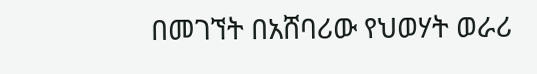በመገኘት በአሸባሪው የህወሃት ወራሪ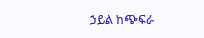ኃይል ከጭፍራ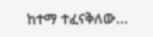ከተማ ተፈናቅለው...